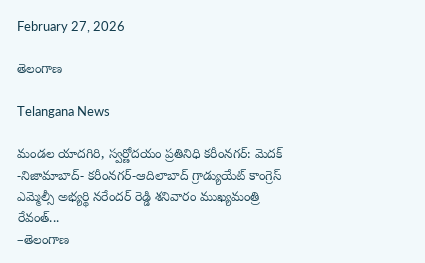February 27, 2026

తెలంగాణ

Telangana News

మండల యాదగిరి, స్వర్ణోదయం ప్రతినిధి కరీంనగర్: మెదక్ -నిజామాబాద్- కరీంనగర్-ఆదిలాబాద్ గ్రాడ్యుయేట్ కాంగ్రెస్ ఎమ్మెల్సీ అభ్యర్థి నరేందర్ రెడ్డి శనివారం ముఖ్యమంత్రి రేవంత్...
–తెలంగాణ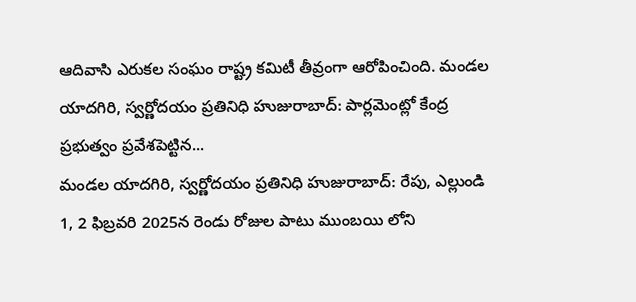ఆదివాసి ఎరుకల సంఘం రాష్ట్ర కమిటీ తీవ్రంగా ఆరోపించింది. మండల యాదగిరి, స్వర్ణోదయం ప్రతినిధి హుజురాబాద్: పార్లమెంట్లో కేంద్ర ప్రభుత్వం ప్రవేశపెట్టిన...
మండల యాదగిరి, స్వర్ణోదయం ప్రతినిధి హుజురాబాద్: రేపు, ఎల్లుండి 1, 2 ఫిబ్రవరి 2025న రెండు రోజుల పాటు ముంబయి లోని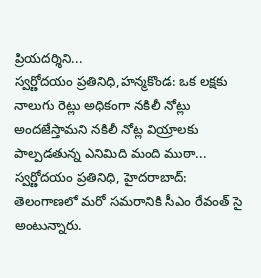ప్రియదర్శిని...
స్వర్ణోదయం ప్రతినిధి,హన్మకొండ: ఒక లక్షకు నాలుగు రెట్లు అధికంగా నకిలీ నోట్లు అందజేస్తామని నకిలీ నోట్ల వియ్రాలకు పాల్పడతున్న ఎనిమిది మంది ముఠా...
స్వర్ణోదయం ప్రతినిధి, హైదరాబాద్: తెలంగాణలో మరో సమరానికి సీఎం రేవంత్ సై అంటున్నారు.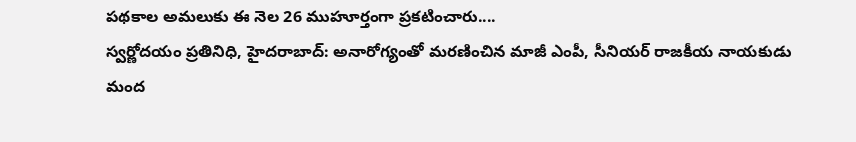పథకాల అమలుకు ఈ నెల 26 ముహూర్తంగా ప్రకటించారు....
స్వర్ణోదయం ప్రతినిధి, హైదరాబాద్: అనారోగ్యంతో మరణించిన మాజీ ఎంపీ, సీనియర్ రాజకీయ నాయకుడు మంద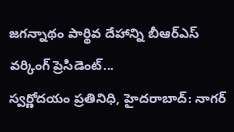జగన్నాథం పార్థివ దేహాన్ని బీఆర్ఎస్ వర్కింగ్ ప్రెసిడెంట్...
స్వర్ణోదయం ప్రతినిధి, హైదరాబాద్: నాగర్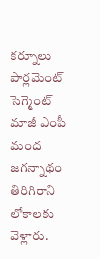కర్నూలు పార్లమెంట్ సెగ్మెంట్ మాజీ ఎంపీ మంద జగన్నాథం తిరిగిరాని లోకాలకు వెళ్లారు.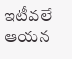ఇటీవలే ఆయన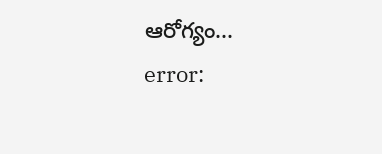ఆరోగ్యం...
error: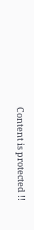Content is protected !!